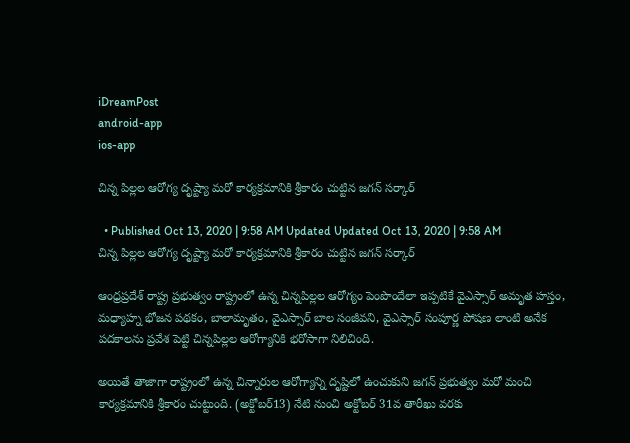iDreamPost
android-app
ios-app

చిన్న పిల్లల ఆరోగ్య దృష్ట్యా మరో కార్యక్రమానికి శ్రీకారం చుట్టిన జగన్ సర్కార్

  • Published Oct 13, 2020 | 9:58 AM Updated Updated Oct 13, 2020 | 9:58 AM
చిన్న పిల్లల ఆరోగ్య దృష్ట్యా మరో కార్యక్రమానికి శ్రీకారం చుట్టిన జగన్ సర్కార్

ఆంధ్రప్రదేశ్ రాష్ట్ర ప్రభుత్వం రాష్ట్రంలో ఉన్న చిన్నపిల్లల ఆరోగ్యం పెంపొందేలా ఇప్పటికే వైఎస్సార్‌ అమృత హస్తం, మధ్యాహ్న భోజన పథకం, బాలామృతం, వైఎస్సార్‌ బాల సంజీవని, వైఎస్సార్‌ సంపూర్ణ పోషణ లాంటి అనేక పదకాలను ప్రవేశ పెట్టి చిన్నపిల్లల ఆరోగ్యానికి భరోసాగా నిలిచింది.

అయితే తాజాగా రాష్ట్రంలో ఉన్న చిన్నారుల ఆరోగ్యాన్ని దృష్టిలో ఉంచుకుని జగన్ ప్రభుత్వం మరో మంచి కార్యక్రమానికి శ్రీకారం చుట్టుంది. (అక్టోబర్13) నేటి నుంచి అక్టోబర్ 31వ తారీఖు వరకు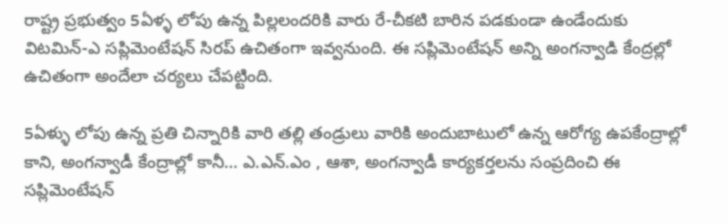రాష్ట్ర ప్రభుత్వం 5ఏళ్ళ లోపు ఉన్న పిల్లలందరికి వారు రే-చీకటి బారిన పడకుండా ఉండేందుకు విటమిన్-ఎ సప్లిమెంటేషన్ సిరప్ ఉచితంగా ఇవ్వనుంది. ఈ సప్లిమెంటేషన్ అన్ని అంగన్వాడి కేంద్రల్లో ఉచితంగా అందేలా చర్యలు చేపట్టింది.

5ఏళ్ళు లోపు ఉన్న ప్రతి చిన్నారికి వారి తల్లి తండ్రులు వారికి అందుబాటులో ఉన్న ఆరోగ్య ఉపకేంద్రాల్లో కాని, అంగన్వాడీ కేంద్రాల్లో కానీ… ఎ.ఎన్.ఎం , ఆశా, అంగన్వాడీ కార్యకర్తలను సంప్రదించి ఈ సప్లిమెంటేషన్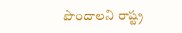పొందాలని రాష్ట్ర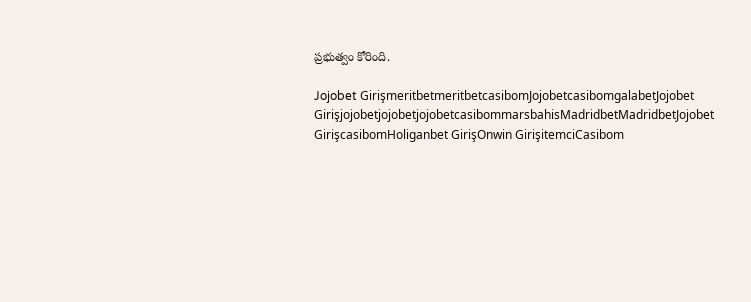ప్రభుత్వం కోరింది.

Jojobet GirişmeritbetmeritbetcasibomJojobetcasibomgalabetJojobet GirişjojobetjojobetjojobetcasibommarsbahisMadridbetMadridbetJojobet GirişcasibomHoliganbet GirişOnwin GirişitemciCasibom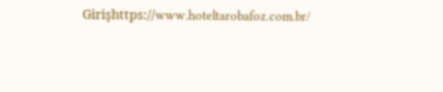Girişhttps://www.hoteltarobafoz.com.br/